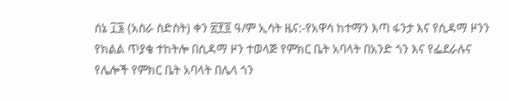ሰኔ ፲፮ (አስራ ስድስት) ቀን ፳፻፬ ዓ/ም ኢሳት ዜና:-የአዋሳ ከተማን እጣ ፋንታ እና የሲዳማ ዞንን የክልል ጥያቄ ተከትሎ በሲዳማ ዞን ተወላጅ የምክር ቤት አባላት በአንድ ጎን እና የፌደራሉና የሌሎች የምክር ቤት አባላት በሌላ ጎን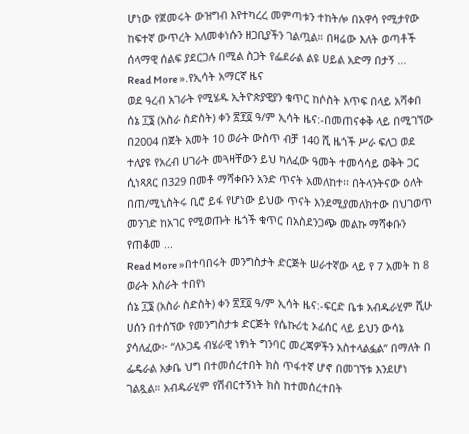ሆነው የጀመሩት ውዝግብ እየተካረረ መምጣቱን ተከትሎ በአዋሳ የሚታየው ከፍተኛ ውጥረት አለመቀነሱን ዘጋቢያችን ገልጧል። በዛሬው እለት ወጣቶች ሰላማዊ ሰልፍ ያደርጋሉ በሚል ስጋት የፌደራል ልዩ ሀይል አድማ በታኝ ...
Read More ».የኢሳት አማርኛ ዜና
ወደ ዓረብ አገራት የሚሄዱ ኢትዮጵያዊያን ቁጥር ከሶስት እጥፍ በላይ አሻቀበ
ሰኔ ፲፮ (አስራ ስድስት) ቀን ፳፻፬ ዓ/ም ኢሳት ዜና:-በመጠናቀቅ ላይ በሚገኘው በ2004 በጀት አመት 10 ወራት ውስጥ ብቻ 140 ሺ ዜጎች ሥራ ፍለጋ ወደ ተለያዩ የአረብ ሀገራት መጓዛቸውን ይህ ካለፈው ዓመት ተመሳሳይ ወቅት ጋር ሲነጻጸር በ329 በመቶ ማሻቀቡን አንድ ጥናት አመለከተ፡፡ በትላንትናው ዕለት በጠ/ሚኒስትሩ ቢሮ ይፋ የሆነው ይህው ጥናት እንደሚያመለክተው በህገወጥ መንገድ ከአገር የሚወጡት ዜጎች ቁጥር በአስደንጋጭ መልኩ ማሻቀቡን የጠቆመ ...
Read More »በተባበሩት መንግስታት ድርጅት ሠራተኛው ላይ የ 7 አመት ከ 8 ወራት እስራት ተበየነ
ሰኔ ፲፮ (አስራ ስድስት) ቀን ፳፻፬ ዓ/ም ኢሳት ዜና:-ፍርድ ቤቱ አብዱራሂም ሺሁ ሀሰን በተሰኘው የመንግስታቱ ድርጅት የሴኩሪቲ ኦፊሰር ላይ ይህን ውሳኔ ያሳለፈው፦ “ለኦጋዴ ብሄራዊ ነፃነት ግንባር መረጃዎችን አስተላልፏል” በማለት በ ፌዴራል አቃቤ ህግ በተመሰረተበት ክስ ጥፋተኛ ሆኖ በመገኘቱ እንደሆነ ገልጿል። አብዱራሂም የሽብርተኝነት ክስ ከተመሰረተበት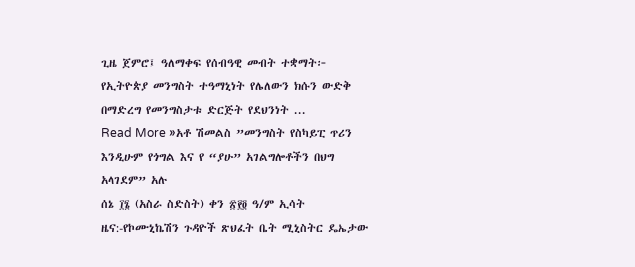ጊዜ ጀምሮ፤ ዓለማቀፍ የሰብዓዊ መብት ተቋማት፦ የኢትዮጵያ መንግስት ተዓማኒነት የሌለውን ክሱን ውድቅ በማድረግ የመንግስታቱ ድርጅት የደህንነት ...
Read More »አቶ ሽመልስ ”መንግስት የስካይፒ ጥሪን እንዲሁም የጎግል እና የ “ያሁ” አገልግሎቶችን በህግ አላገደም” አሉ
ሰኔ ፲፮ (አስራ ስድስት) ቀን ፳፻፬ ዓ/ም ኢሳት ዜና:-የኮሙኒኬሽን ጉዳዮች ጽህፈት ቤት ሚኒስትር ዴኤታው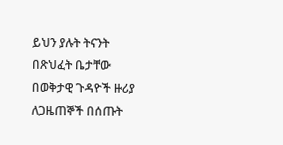ይህን ያሉት ትናንት በጽህፈት ቤታቸው በወቅታዊ ጉዳዮች ዙሪያ ለጋዜጠኞች በሰጡት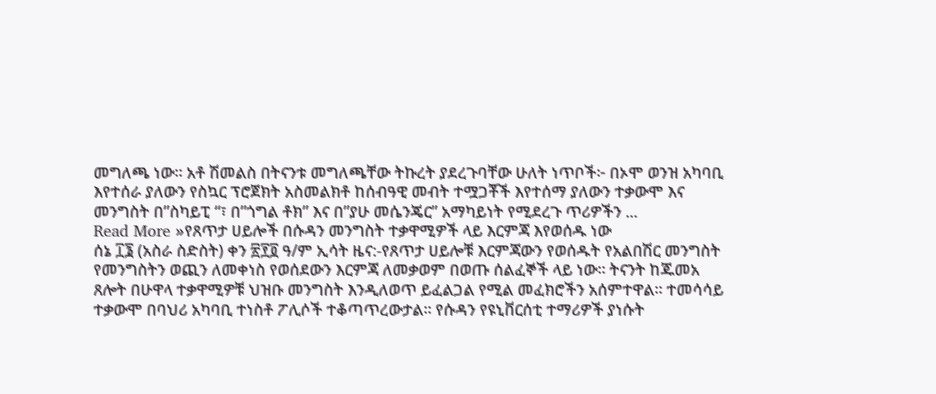መግለጫ ነው። አቶ ሽመልስ በትናንቱ መግለጫቸው ትኩረት ያደረጉባቸው ሁለት ነጥቦች፦ በኦሞ ወንዝ አካባቢ እየተሰራ ያለውን የስኳር ፕሮጀክት አስመልክቶ ከሰብዓዊ መብት ተሟጋቾች እየተሰማ ያለውን ተቃውሞ እና መንግስት በ”ስካይፒ “፣ በ”ጎግል ቶክ” እና በ”ያሁ መሴንጄር” አማካይነት የሚደረጉ ጥሪዎችን ...
Read More »የጸጥታ ሀይሎች በሱዳን መንግስት ተቃዋሚዎች ላይ እርምጃ እየወሰዱ ነው
ሰኔ ፲፮ (አስራ ስድስት) ቀን ፳፻፬ ዓ/ም ኢሳት ዜና:-የጸጥታ ሀይሎቹ እርምጃውን የወሰዱት የአልበሽር መንግስት የመንግስትን ወጪን ለመቀነስ የወሰደውን እርምጃ ለመቃወም በወጡ ሰልፈኞች ላይ ነው። ትናንት ከጁመአ ጸሎት በሁዋላ ተቃዋሚዎቹ ህዝቡ መንግስት እንዲለወጥ ይፈልጋል የሚል መፈክሮችን አሰምተዋል። ተመሳሳይ ተቃውሞ በባህሪ አካባቢ ተነስቶ ፖሊሶች ተቆጣጥረውታል። የሱዳን የዩኒቨርሰቲ ተማሪዎች ያነሱት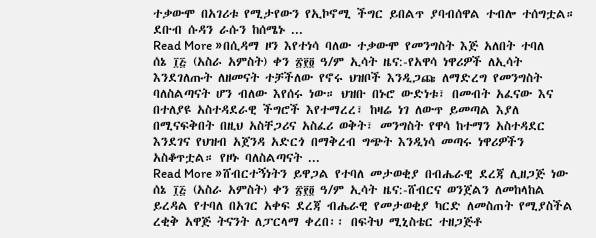ተቃውሞ በአገሪቱ የሚታየውን የኢኮኖሚ ችግር ይበልጥ ያባብሰዋል ተብሎ ተሰግቷል። ደቡብ ሱዳን ራሱን ከሰሜኑ ...
Read More »በሲዳማ ዞን እየተነሳ ባለው ተቃውሞ የመንግስት እጅ አለበት ተባለ
ሰኔ ፲፭ (አስራ አምስት) ቀን ፳፻፬ ዓ/ም ኢሳት ዜና:-የአዋሳ ነዋሪዎች ለኢሳት እንደገለጡት ለዘመናት ተቻችለው የኖሩ ህዝቦች እንዲጋጩ ለማድረግ የመንግስት ባለስልጣናት ሆን ብለው እየሰሩ ነው። ህዝቡ በኑሮ ውድነቱ፣ በመብት አፈናው እና በተለያዩ አስተዳደራዊ ችግሮች እየተማረረ፣ ከዛሬ ነገ ለውጥ ይመጣል እያለ በሚናፍቅበት በዚህ አስቸጋሪና አስፈሪ ወቅት፣ መንግስት የዋሳ ከተማን አስተዳደር እንደገና የህዝብ አጀንዳ አድርጎ በማቅረብ ግጭት እንዲነሳ መጣሩ ነዋሪዎችን አስቆጥቷል። የዞኑ ባለስልጣናት ...
Read More »ሸብርተኝነትን ይዋጋል የተባለ መታወቂያ በብሔራዊ ደረጃ ሊዘጋጅ ነው
ሰኔ ፲፭ (አስራ አምስት) ቀን ፳፻፬ ዓ/ም ኢሳት ዜና:-ሸብርና ወንጀልን ለመከላከል ይረዳል የተባለ በአገር አቀፍ ደረጃ ብሔራዊ የመታወቂያ ካርድ ለመስጠት የሚያስችል ረቂቅ አዋጅ ትናንት ለፓርላማ ቀረበ፡፡ በፍትህ ሚኒስቴር ተዘጋጅቶ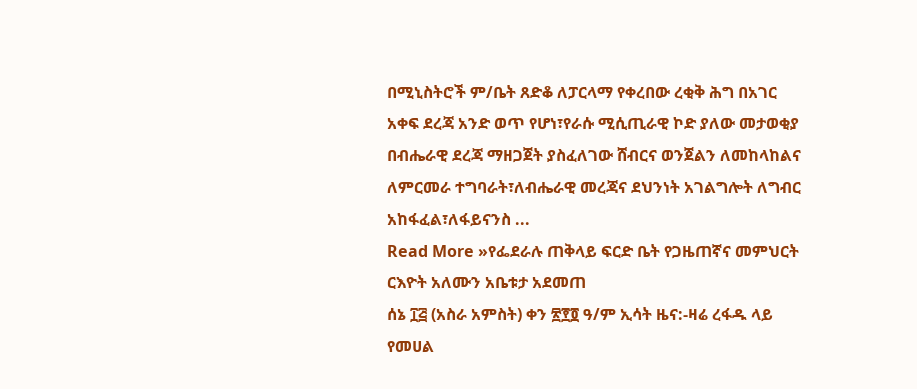በሚኒስትሮች ም/ቤት ጸድቆ ለፓርላማ የቀረበው ረቂቅ ሕግ በአገር አቀፍ ደረጃ አንድ ወጥ የሆነ፣የራሱ ሚሲጢራዊ ኮድ ያለው መታወቂያ በብሔራዊ ደረጃ ማዘጋጀት ያስፈለገው ሸብርና ወንጀልን ለመከላከልና ለምርመራ ተግባራት፣ለብሔራዊ መረጃና ደህንነት አገልግሎት ለግብር አከፋፈል፣ለፋይናንስ ...
Read More »የፌደራሉ ጠቅላይ ፍርድ ቤት የጋዜጠኛና መምህርት ርእዮት አለሙን አቤቱታ አደመጠ
ሰኔ ፲፭ (አስራ አምስት) ቀን ፳፻፬ ዓ/ም ኢሳት ዜና:-ዛሬ ረፋዱ ላይ የመሀል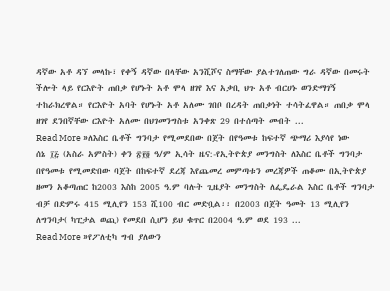ዳኛው አቶ ዳኘ መላኩ፣ የቀኝ ዳኛው በላቸው አንሺሾና ስማቸው ያልተገለጠው ግራ ዳኛው በመሩት ችሎት ላይ የርእዮት ጠበቃ የሆኑት አቶ ሞላ ዘገየ እና አቃቢ ህጉ አቶ ብርሀኑ ወንድማገኝ ተከራክረዋል። የርእዮት አባት የሆኑት አቶ አለሙ ገበቦ በረዳት ጠበቃነት ተሳትፈዋል። ጠበቃ ሞላ ዘገየ ደንበኛቸው ርእዮት አለሙ በህገመንግስቱ አንቀጽ 29 በተሰጣት መብት ...
Read More »ለእስር ቤቶች ግንባታ የሚመደበው በጀት በየዓመቱ ከፍተኛ ጭማሪ እያሳየ ነው
ሰኔ ፲፭ (አስራ አምስት) ቀን ፳፻፬ ዓ/ም ኢሳት ዜና:-የኢትዮጵያ መንግስት ለእስር ቤቶች ግንባታ በየዓመቱ የሚመድበው ባጀት በከፍተኛ ደረጃ እየጨመረ መምጣቱን መረጃዎች ጠቆሙ በኢትዮጵያ ዘመን አቆጣጠር ከ2003 እስከ 2005 ዓ.ም ባሉት ጊዜያት መንግስት ለፌዴራል እስር ቤቶች ግንባታ ብቻ በድምሩ 415 ሚሊየን 153 ሺ100 ብር መድቧል፡፡ በ2003 በጀት ዓመት 13 ሚሊየን ለግንባታ( ካፒታል ወጪ) የመደበ ሲሆን ይህ ቁጥር በ2004 ዓ.ም ወደ 193 ...
Read More »የፖለቲካ ግብ ያለውን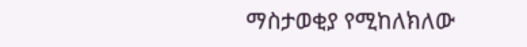ማስታወቂያ የሚከለክለው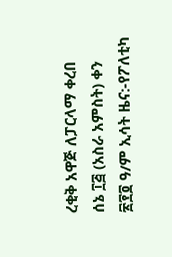ረቂቅ አዋጅ ለፓርላማ ቀረበ
ሰኔ ፲፭ (አስራ አምስት) ቀን ፳፻፬ ዓ/ም ኢሳት ዜና:-የፖለቲካ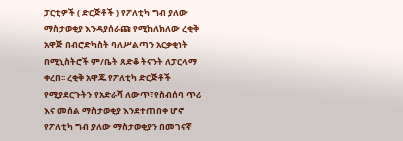ፓርቲዎች ( ድርጅቶች ) የፖለቲካ ግብ ያለው ማስታወቂያ እንዳያሰራጩ የሚከለክለው ረቂቅ አዋጅ በብሮድካስት ባለሥልጣን አርቃቂነት በሚኒስትሮች ም/ቤት ጸድቆ ትናንት ለፓርላማ ቀረበ፡፡ ረቂቅ አዋጁ የፖለቲካ ድርጅቶች የሚያደርጉትን የአድራሻ ለውጥ፣የስብሰባ ጥሪ እና መሰል ማስታወቂያ እንደተጠበቀ ሆኖ የፖለቲካ ግብ ያለው ማስታወቂያን በመገናኛ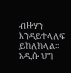ብዙሃን እንዳይተላለፍ ይከለክላል፡፡ አዲሱ ህግ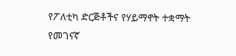የፖለቲካ ድርጅቶችና የሃይማኖት ተቋማት የመገናኛ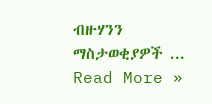ብዙሃንን ማስታወቂያዎች ...
Read More »